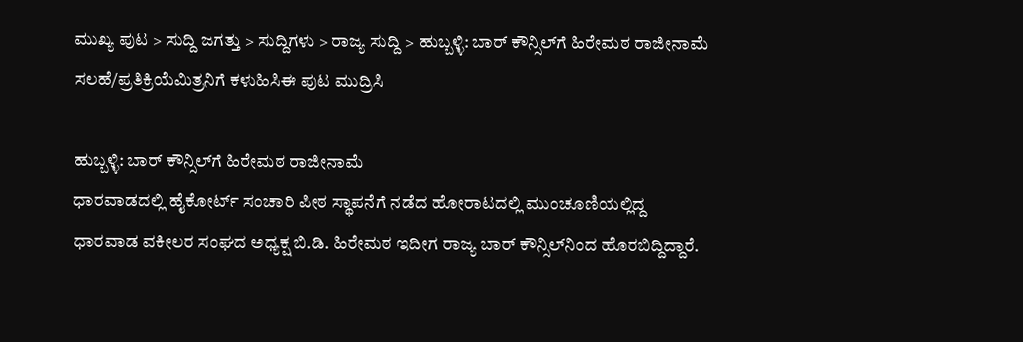ಮುಖ್ಯ ಪುಟ > ಸುದ್ದಿ ಜಗತ್ತು > ಸುದ್ದಿಗಳು > ರಾಜ್ಯ ಸುದ್ದಿ > ಹುಬ್ಬಳ್ಳಿ: ಬಾರ್ ಕೌನ್ಸಿಲ್‌‌ಗೆ ಹಿರೇಮಠ ರಾಜೀನಾಮೆ
ಸಲಹೆ/ಪ್ರತಿಕ್ರಿಯೆಮಿತ್ರನಿಗೆ ಕಳುಹಿಸಿಈ ಪುಟ ಮುದ್ರಿಸಿ

ಹುಬ್ಬಳ್ಳಿ: ಬಾರ್ ಕೌನ್ಸಿಲ್‌‌ಗೆ ಹಿರೇಮಠ ರಾಜೀನಾಮೆ
ಧಾರವಾಡದಲ್ಲಿ ಹೈಕೋರ್ಟ್ ಸಂಚಾರಿ ಪೀಠ ಸ್ಥಾಪನೆಗೆ ನಡೆದ ಹೋರಾಟದಲ್ಲಿ ಮುಂಚೂಣಿಯಲ್ಲಿದ್ದ ಧಾರವಾಡ ವಕೀಲರ ಸಂಘದ ಅಧ್ಯಕ್ಷ ಬಿ.ಡಿ. ಹಿರೇಮಠ ಇದೀಗ ರಾಜ್ಯ ಬಾರ್ ಕೌನ್ಸಿಲ್‌‌ನಿಂದ ಹೊರಬಿದ್ದಿದ್ದಾರೆ.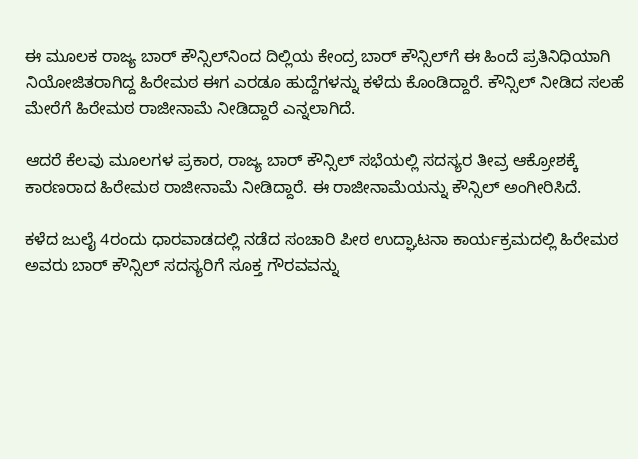ಈ ಮೂಲಕ ರಾಜ್ಯ ಬಾರ್ ಕೌನ್ಸಿಲ್‌‌ನಿಂದ ದಿಲ್ಲಿಯ ಕೇಂದ್ರ ಬಾರ್ ಕೌನ್ಸಿಲ್‌‌ಗೆ ಈ ಹಿಂದೆ ಪ್ರತಿನಿಧಿಯಾಗಿ ನಿಯೋಜಿತರಾಗಿದ್ದ ಹಿರೇಮಠ ಈಗ ಎರಡೂ ಹುದ್ದೆಗಳನ್ನು ಕಳೆದು ಕೊಂಡಿದ್ದಾರೆ. ಕೌನ್ಸಿಲ್ ನೀಡಿದ ಸಲಹೆ ಮೇರೆಗೆ ಹಿರೇಮಠ ರಾಜೀನಾಮೆ ನೀಡಿದ್ದಾರೆ ಎನ್ನಲಾಗಿದೆ.

ಆದರೆ ಕೆಲವು ಮೂಲಗಳ ಪ್ರಕಾರ, ರಾಜ್ಯ ಬಾರ್ ಕೌನ್ಸಿಲ್ ಸಭೆಯಲ್ಲಿ ಸದಸ್ಯರ ತೀವ್ರ ಆಕ್ರೋಶಕ್ಕೆ ಕಾರಣರಾದ ಹಿರೇಮಠ ರಾಜೀನಾಮೆ ನೀಡಿದ್ದಾರೆ. ಈ ರಾಜೀನಾಮೆಯನ್ನು ಕೌನ್ಸಿಲ್ ಅಂಗೀರಿಸಿದೆ.

ಕಳೆದ ಜುಲೈ 4ರಂದು ಧಾರವಾಡದಲ್ಲಿ ನಡೆದ ಸಂಚಾರಿ ಪೀಠ ಉದ್ಘಾಟನಾ ಕಾರ್ಯಕ್ರಮದಲ್ಲಿ ಹಿರೇಮಠ ಅವರು ಬಾರ್ ಕೌನ್ಸಿಲ್ ಸದಸ್ಯರಿಗೆ ಸೂಕ್ತ ಗೌರವವನ್ನು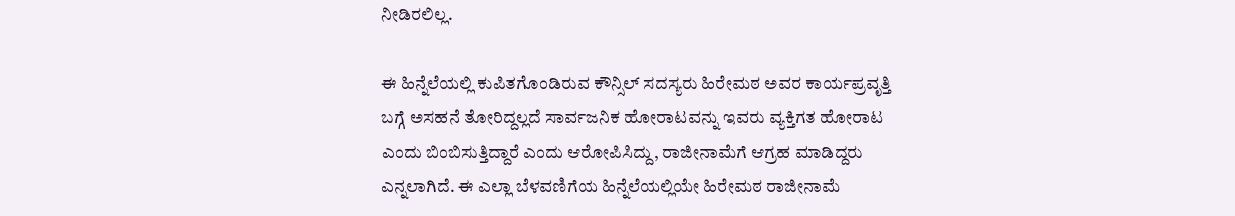ನೀಡಿರಲಿಲ್ಲ.

ಈ ಹಿನ್ನೆಲೆಯಲ್ಲಿ ಕುಪಿತಗೊಂಡಿರುವ ಕೌನ್ಸಿಲ್ ಸದಸ್ಯರು ಹಿರೇಮಠ ಅವರ ಕಾರ್ಯಪ್ರವೃತ್ತಿ ಬಗ್ಗೆ ಅಸಹನೆ ತೋರಿದ್ದಲ್ಲದೆ ಸಾರ್ವಜನಿಕ ಹೋರಾಟವನ್ನು ಇವರು ವ್ಯಕ್ತಿಗತ ಹೋರಾಟ ಎಂದು ಬಿಂಬಿಸುತ್ತಿದ್ದಾರೆ ಎಂದು ಆರೋಪಿಸಿದ್ದು, ರಾಜೀನಾಮೆಗೆ ಆಗ್ರಹ ಮಾಡಿದ್ದರು ಎನ್ನಲಾಗಿದೆ. ಈ ಎಲ್ಲಾ ಬೆಳವಣಿಗೆಯ ಹಿನ್ನೆಲೆಯಲ್ಲಿಯೇ ಹಿರೇಮಠ ರಾಜೀನಾಮೆ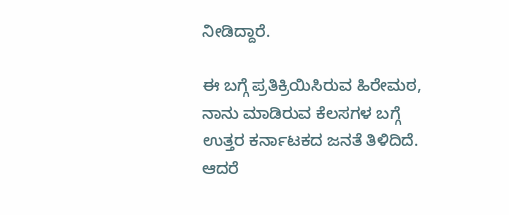ನೀಡಿದ್ದಾರೆ.

ಈ ಬಗ್ಗೆ ಪ್ರತಿಕ್ರಿಯಿಸಿರುವ ಹಿರೇಮಠ, ನಾನು ಮಾಡಿರುವ ಕೆಲಸಗಳ ಬಗ್ಗೆ ಉತ್ತರ ಕರ್ನಾಟಕದ ಜನತೆ ತಿಳಿದಿದೆ. ಆದರೆ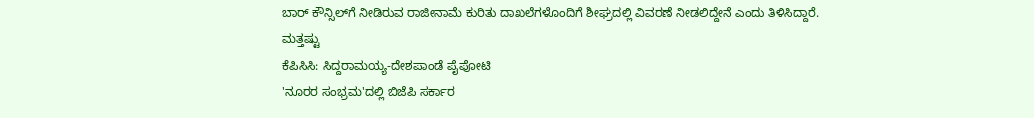ಬಾರ್ ಕೌನ್ಸಿಲ್‌‌‌ಗೆ ನೀಡಿರುವ ರಾಜೀನಾಮೆ ಕುರಿತು ದಾಖಲೆಗಳೊಂದಿಗೆ ಶೀಘ್ರದಲ್ಲಿ ವಿವರಣೆ ನೀಡಲಿದ್ದೇನೆ ಎಂದು ತಿಳಿಸಿದ್ದಾರೆ.
ಮತ್ತಷ್ಟು
ಕೆಪಿಸಿಸಿ: ಸಿದ್ದರಾಮಯ್ಯ-ದೇಶಪಾಂಡೆ ಪೈಪೋಟಿ
'ನೂರರ ಸಂಭ್ರಮ'ದಲ್ಲಿ ಬಿಜೆಪಿ ಸರ್ಕಾರ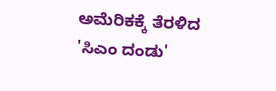ಅಮೆರಿಕಕ್ಕೆ ತೆರಳಿದ 'ಸಿಎಂ ದಂಡು'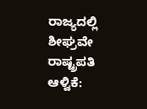ರಾಜ್ಯದಲ್ಲಿ ಶೀಘ್ರವೇ ರಾಷ್ಟ್ರಪತಿ ಆಳ್ವಿಕೆ: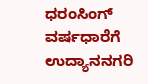ಧರಂಸಿಂಗ್
ವರ್ಷಧಾರೆಗೆ ಉದ್ಯಾನನಗರಿ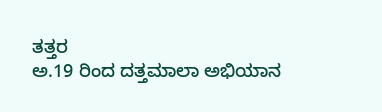ತತ್ತರ
ಅ.19 ರಿಂದ ದತ್ತಮಾಲಾ ಅಭಿಯಾನ